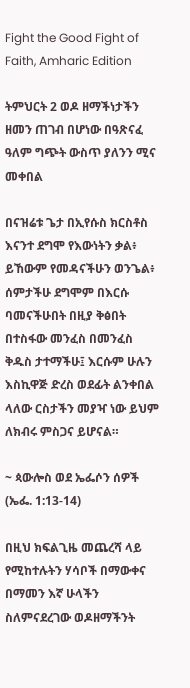Fight the Good Fight of Faith, Amharic Edition

ትምህርት 2 ወዶ ዘማችነታችን ዘመን ጠገብ በሆነው በዓጽናፈ ዓለም ግጭት ውስጥ ያለንን ሚና መቀበል

በናዝሬቱ ጌታ በኢየሱስ ክርስቶስ እናንተ ደግሞ የእውነትን ቃል፥ ይኸውም የመዳናችሁን ወንጌል፥ ሰምታችሁ ደግሞም በእርሱ ባመናችሁበት በዚያ ቅፅበት በተስፋው መንፈስ በመንፈስ ቅዱስ ታተማችሁ፤ እርሱም ሁሉን እስኪዋጅ ድረስ ወደፊት ልንቀበል ላለው ርስታችን መያዣ ነው ይህም ለክብሩ ምስጋና ይሆናል።

~ ጳውሎስ ወደ ኤፌሶን ሰዎች (ኤፌ. 1:13-14)

በዚህ ክፍልጊዜ መጨረሻ ላይ የሚከተሉትን ሃሳቦች በማውቀና በማመን እኛ ሁላችን ስለምናደረገው ወዶዘማችንት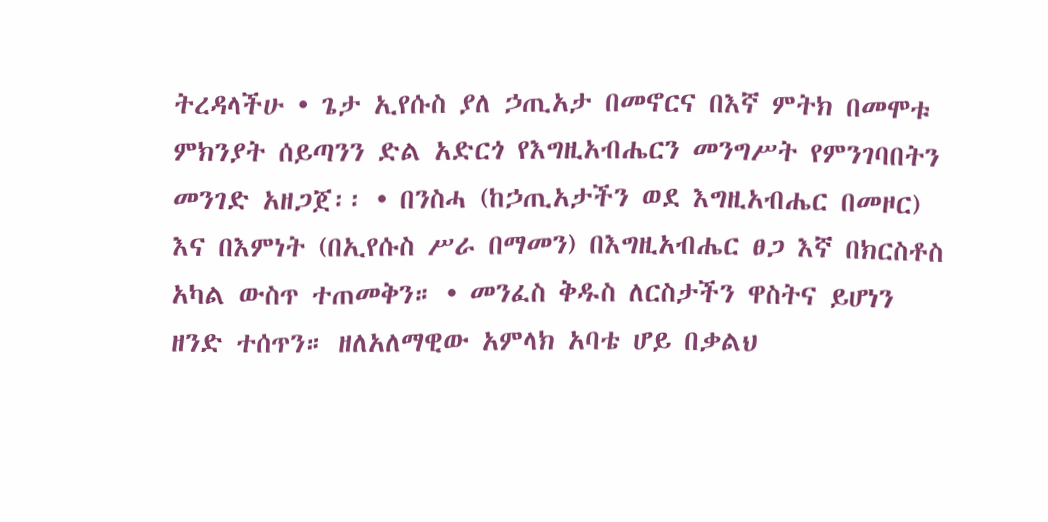ትረዳላችሁ • ጌታ ኢየሱስ ያለ ኃጢአታ በመኖርና በእኛ ምትክ በመሞቱ ምክንያት ሰይጣንን ድል አድርጎ የእግዚአብሔርን መንግሥት የምንገባበትን መንገድ አዘጋጀ፡፡ • በንስሓ (ከኃጢአታችን ወደ እግዚአብሔር በመዞር) እና በእምነት (በኢየሱስ ሥራ በማመን) በእግዚአብሔር ፀጋ እኛ በክርስቶስ አካል ውስጥ ተጠመቅን። • መንፈስ ቅዱስ ለርስታችን ዋስትና ይሆነን ዘንድ ተሰጥን። ዘለአለማዊው አምላክ አባቴ ሆይ በቃልህ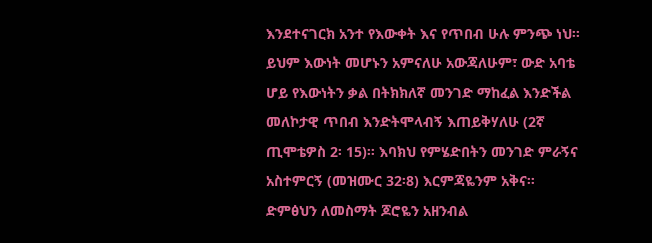እንደተናገርክ አንተ የእውቀት እና የጥበብ ሁሉ ምንጭ ነህ፡፡ ይህም እውነት መሆኑን አምናለሁ አውጃለሁም፣ ውድ አባቴ ሆይ የእውነትን ቃል በትክክለኛ መንገድ ማከፈል እንድችል መለኮታዊ ጥበብ እንድትሞላብኝ እጠይቅሃለሁ (2ኛ ጢሞቴዎስ 2፡ 15)። እባክህ የምሄድበትን መንገድ ምራኝና አስተምርኝ (መዝሙር 32፡8) እርምጃዬንም አቅና። ድምፅህን ለመስማት ጆሮዬን አዘንብል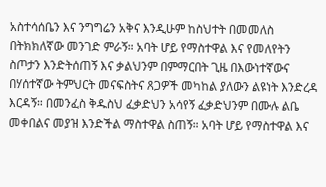አስተሳሰቤን እና ንግግሬን አቅና እንዲሁም ከስህተት በመመለስ በትክክለኛው መንገድ ምራኝ። አባት ሆይ የማስተዋል እና የመለየትን ስጦታን እንድትሰጠኝ እና ቃልህንም በምማርበት ጊዜ በእውነተኛውና በሃሰተኛው ትምህርት መናፍስትና ጸጋዎች መካከል ያለውን ልዩነት እንድረዳ እርዳኝ። በመንፈስ ቅዱስህ ፈቃድህን አሳየኝ ፈቃድህንም በሙሉ ልቤ መቀበልና መያዝ እንድችል ማስተዋል ስጠኝ። አባት ሆይ የማስተዋል እና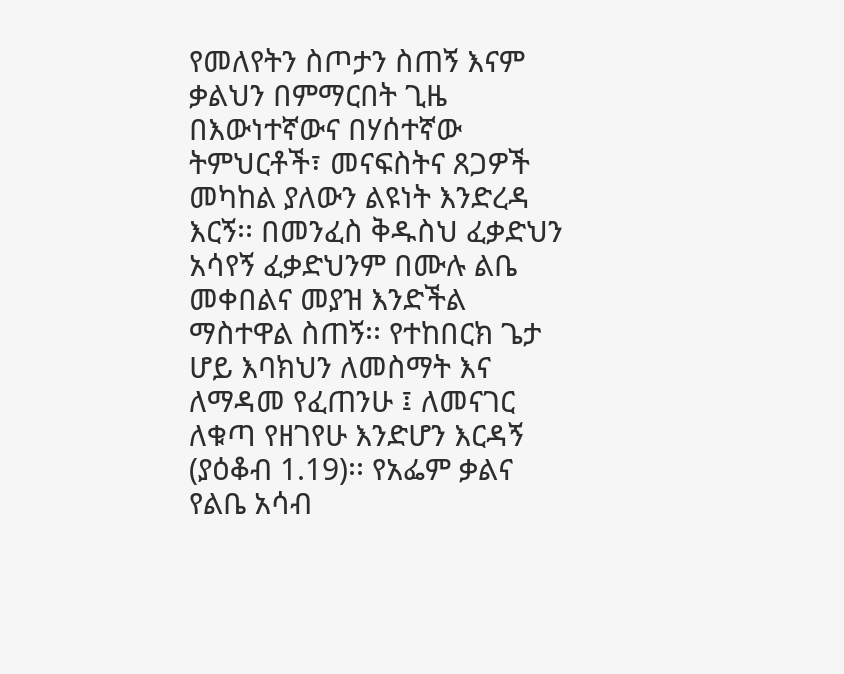የመለየትን ስጦታን ስጠኝ እናም ቃልህን በምማርበት ጊዜ በእውነተኛውና በሃሰተኛው ትምህርቶች፣ መናፍስትና ጸጋዎች መካከል ያለውን ልዩነት እንድረዳ እርኝ፡፡ በመንፈስ ቅዱስህ ፈቃድህን አሳየኝ ፈቃድህንም በሙሉ ልቤ መቀበልና መያዝ እንድችል ማስተዋል ስጠኝ፡፡ የተከበርክ ጌታ ሆይ እባክህን ለመስማት እና ለማዳመ የፈጠንሁ ፤ ለመናገር ለቁጣ የዘገየሁ እንድሆን እርዳኝ (ያዕቆብ 1.19)፡፡ የአፌም ቃልና የልቤ አሳብ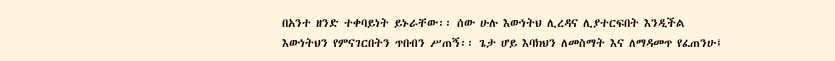በአንተ ዘንድ ተቀባይነት ይኑራቸው፡፡ ሰው ሁሉ እውነትህ ሊረዳና ሊያተርፍበት እንዲችል እውነትህን የምናገርበትን ጥበብን ሥጠኝ፡፡ ጌታ ሆይ እባክህን ለመስማት እና ለማዳመጥ የፈጠንሁ፤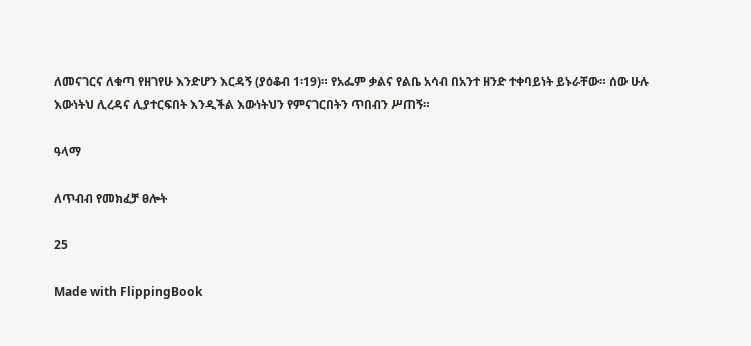ለመናገርና ለቁጣ የዘገየሁ እንድሆን እርዳኝ (ያዕቆብ 1፡19)። የአፌም ቃልና የልቤ አሳብ በአንተ ዘንድ ተቀባይነት ይኑራቸው። ሰው ሁሉ እውነትህ ሊረዳና ሊያተርፍበት እንዲችል እውነትህን የምናገርበትን ጥበብን ሥጠኝ።

ዓላማ

ለጥብብ የመክፈቻ ፀሎት

25

Made with FlippingBook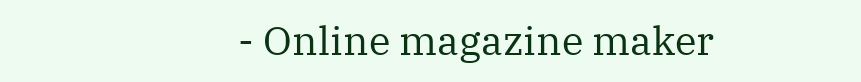- Online magazine maker